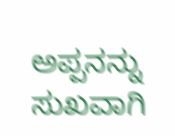ಅಪ್ಪನನ್ನು ಸುಖವಾಗಿ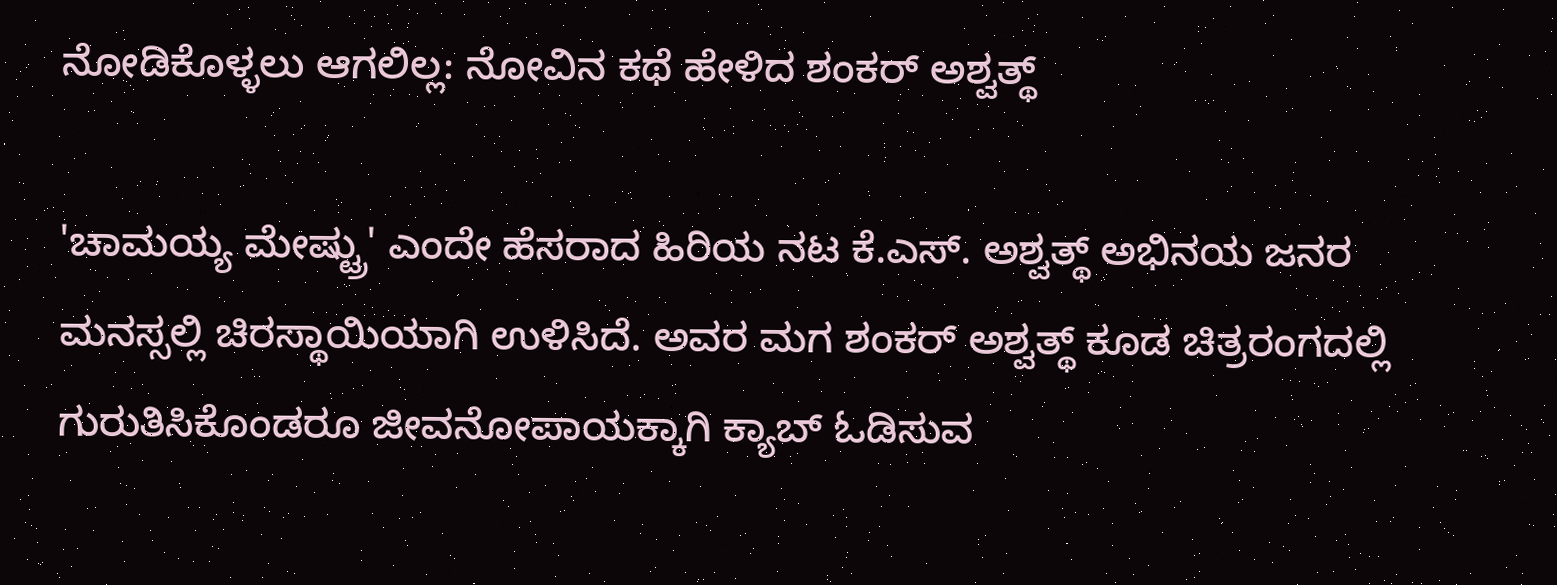ನೋಡಿಕೊಳ್ಳಲು ಆಗಲಿಲ್ಲ: ನೋವಿನ ಕಥೆ ಹೇಳಿದ ಶಂಕರ್ ಅಶ್ವತ್ಥ್

'ಚಾಮಯ್ಯ ಮೇಷ್ಟ್ರು' ಎಂದೇ ಹೆಸರಾದ ಹಿರಿಯ ನಟ ಕೆ.ಎಸ್. ಅಶ್ವತ್ಥ್ ಅಭಿನಯ ಜನರ ಮನಸ್ಸಲ್ಲಿ ಚಿರಸ್ಥಾಯಿಯಾಗಿ ಉಳಿಸಿದೆ. ಅವರ ಮಗ ಶಂಕರ್ ಅಶ್ವತ್ಥ್ ಕೂಡ ಚಿತ್ರರಂಗದಲ್ಲಿ ಗುರುತಿಸಿಕೊಂಡರೂ ಜೀವನೋಪಾಯಕ್ಕಾಗಿ ಕ್ಯಾಬ್ ಓಡಿಸುವ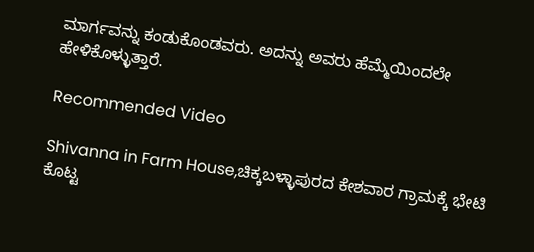ಮಾರ್ಗವನ್ನು ಕಂಡುಕೊಂಡವರು. ಅದನ್ನು ಅವರು ಹೆಮ್ಮೆಯಿಂದಲೇ ಹೇಳಿಕೊಳ್ಳುತ್ತಾರೆ.

Recommended Video

Shivanna in Farm House,ಚಿಕ್ಕಬಳ್ಳಾಪುರದ ಕೇಶವಾರ ಗ್ರಾಮಕ್ಕೆ ಭೇಟಿ ಕೊಟ್ಟ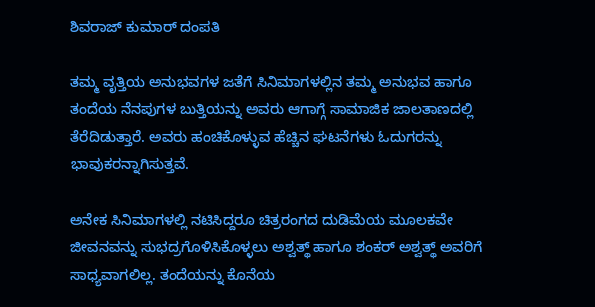ಶಿವರಾಜ್ ಕುಮಾರ್ ದಂಪತಿ

ತಮ್ಮ ವೃತ್ತಿಯ ಅನುಭವಗಳ ಜತೆಗೆ ಸಿನಿಮಾಗಳಲ್ಲಿನ ತಮ್ಮ ಅನುಭವ ಹಾಗೂ ತಂದೆಯ ನೆನಪುಗಳ ಬುತ್ತಿಯನ್ನು ಅವರು ಆಗಾಗ್ಗೆ ಸಾಮಾಜಿಕ ಜಾಲತಾಣದಲ್ಲಿ ತೆರೆದಿಡುತ್ತಾರೆ. ಅವರು ಹಂಚಿಕೊಳ್ಳುವ ಹೆಚ್ಚಿನ ಘಟನೆಗಳು ಓದುಗರನ್ನು ಭಾವುಕರನ್ನಾಗಿಸುತ್ತವೆ.

ಅನೇಕ ಸಿನಿಮಾಗಳಲ್ಲಿ ನಟಿಸಿದ್ದರೂ ಚಿತ್ರರಂಗದ ದುಡಿಮೆಯ ಮೂಲಕವೇ ಜೀವನವನ್ನು ಸುಭದ್ರಗೊಳಿಸಿಕೊಳ್ಳಲು ಅಶ್ವತ್ಥ್ ಹಾಗೂ ಶಂಕರ್ ಅಶ್ವತ್ಥ್ ಅವರಿಗೆ ಸಾಧ್ಯವಾಗಲಿಲ್ಲ. ತಂದೆಯನ್ನು ಕೊನೆಯ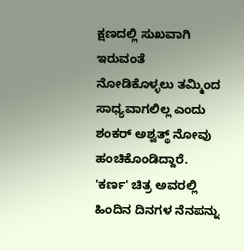ಕ್ಷಣದಲ್ಲಿ ಸುಖವಾಗಿ ಇರುವಂತೆ ನೋಡಿಕೊಳ್ಳಲು ತಮ್ಮಿಂದ ಸಾಧ್ಯವಾಗಲಿಲ್ಲ ಎಂದು ಶಂಕರ್ ಅಶ್ವತ್ಥ್ ನೋವು ಹಂಚಿಕೊಂಡಿದ್ದಾರೆ. 'ಕರ್ಣ' ಚಿತ್ರ ಅವರಲ್ಲಿ ಹಿಂದಿನ ದಿನಗಳ ನೆನಪನ್ನು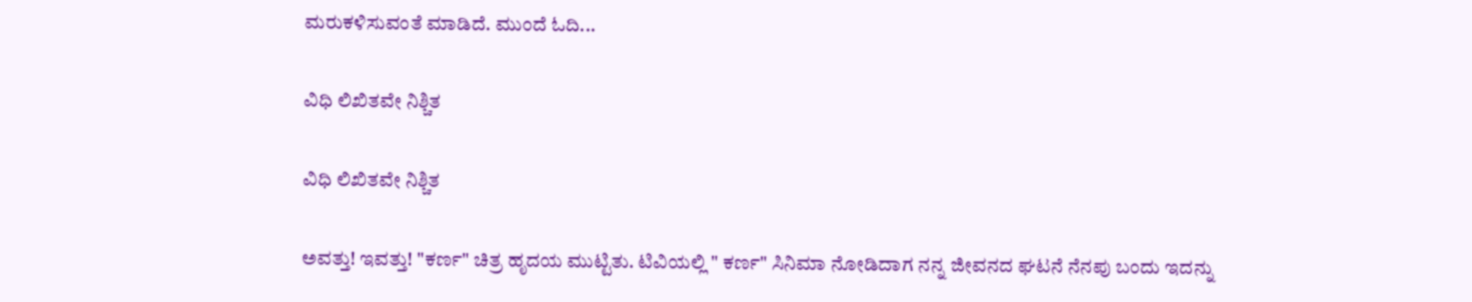ಮರುಕಳಿಸುವಂತೆ ಮಾಡಿದೆ. ಮುಂದೆ ಓದಿ...

ವಿಧಿ ಲಿಖಿತವೇ ನಿಶ್ಚಿತ

ವಿಧಿ ಲಿಖಿತವೇ ನಿಶ್ಚಿತ

ಅವತ್ತು! ಇವತ್ತು! "ಕರ್ಣ" ಚಿತ್ರ ಹೃದಯ ಮುಟ್ಟಿತು. ಟಿವಿಯಲ್ಲಿ " ಕರ್ಣ" ಸಿನಿಮಾ ನೋಡಿದಾಗ ನನ್ನ ಜೀವನದ ಘಟನೆ ನೆನಪು ಬಂದು ಇದನ್ನು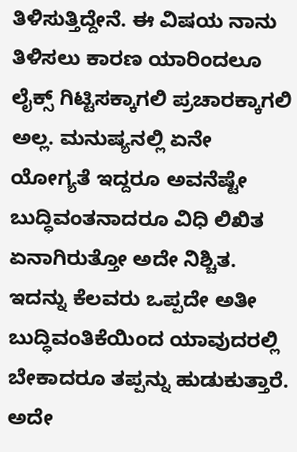ತಿಳಿಸುತ್ತಿದ್ದೇನೆ. ಈ ವಿಷಯ ನಾನು ತಿಳಿಸಲು ಕಾರಣ ಯಾರಿಂದಲೂ ಲೈಕ್ಸ್ ಗಿಟ್ಟಿಸಕ್ಕಾಗಲಿ ಪ್ರಚಾರಕ್ಕಾಗಲಿ ಅಲ್ಲ. ಮನುಷ್ಯನಲ್ಲಿ ಏನೇ ಯೋಗ್ಯತೆ ಇದ್ದರೂ ಅವನೆಷ್ಟೇ ಬುದ್ಧಿವಂತನಾದರೂ ವಿಧಿ ಲಿಖಿತ ಏನಾಗಿರುತ್ತೋ ಅದೇ ನಿಶ್ಚಿತ. ಇದನ್ನು ಕೆಲವರು ಒಪ್ಪದೇ ಅತೀ ಬುದ್ಧಿವಂತಿಕೆಯಿಂದ ಯಾವುದರಲ್ಲಿ ಬೇಕಾದರೂ ತಪ್ಪನ್ನು ಹುಡುಕುತ್ತಾರೆ. ಅದೇ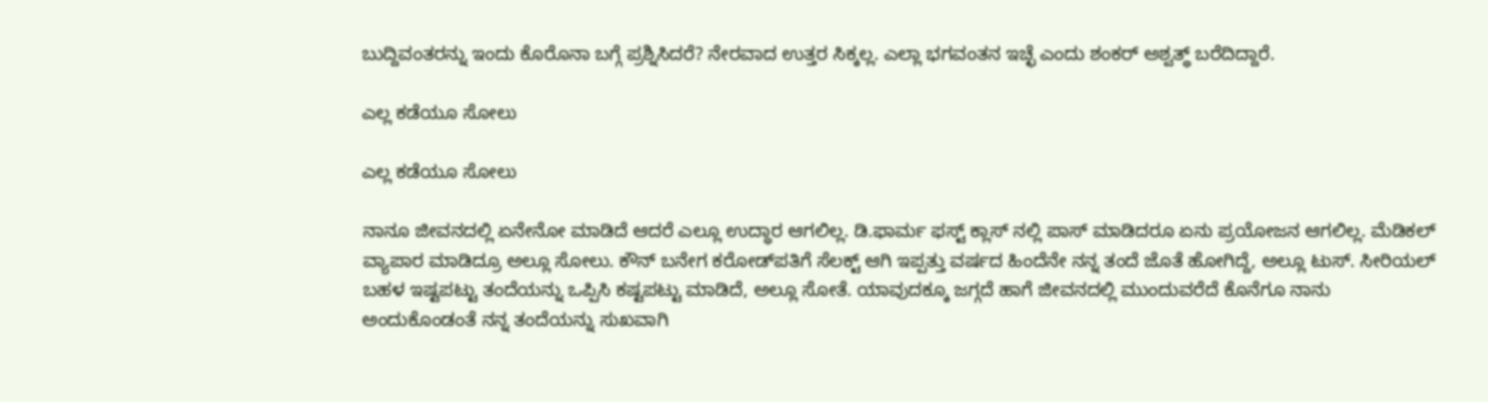ಬುದ್ದಿವಂತರನ್ನು ಇಂದು ಕೊರೊನಾ ಬಗ್ಗೆ ಪ್ರಶ್ನಿಸಿದರೆ? ನೇರವಾದ ಉತ್ತರ ಸಿಕ್ಕಲ್ಲ. ಎಲ್ಲಾ ಭಗವಂತನ ಇಚ್ಛೆ ಎಂದು ಶಂಕರ್ ಅಶ್ವತ್ಥ್ ಬರೆದಿದ್ದಾರೆ.

ಎಲ್ಲ ಕಡೆಯೂ ಸೋಲು

ಎಲ್ಲ ಕಡೆಯೂ ಸೋಲು

ನಾನೂ ಜೀವನದಲ್ಲಿ ಏನೇನೋ ಮಾಡಿದೆ ಆದರೆ ಎಲ್ಲೂ ಉದ್ಧಾರ ಆಗಲಿಲ್ಲ. ಡಿ.ಫಾರ್ಮ ಫಸ್ಟ್ ಕ್ಲಾಸ್ ನಲ್ಲಿ ಪಾಸ್ ಮಾಡಿದರೂ ಏನು ಪ್ರಯೋಜನ ಆಗಲಿಲ್ಲ. ಮೆಡಿಕಲ್ ವ್ಯಾಪಾರ ಮಾಡಿದ್ರೂ ಅಲ್ಲೂ ಸೋಲು. ಕೌನ್ ಬನೇಗ ಕರೋಡ್‌ಪತಿಗೆ ಸೆಲಕ್ಟ್ ಆಗಿ ಇಪ್ಪತ್ತು ವರ್ಷದ ಹಿಂದೆನೇ ನನ್ನ ತಂದೆ ಜೊತೆ ಹೋಗಿದ್ದೆ, ಅಲ್ಲೂ ಟುಸ್. ಸೀರಿಯಲ್ ಬಹಳ ಇಷ್ಟಪಟ್ಟು ತಂದೆಯನ್ನು ಒಪ್ಪಿಸಿ ಕಷ್ಟಪಟ್ಟು ಮಾಡಿದೆ, ಅಲ್ಲೂ ಸೋತೆ. ಯಾವುದಕ್ಕೂ ಜಗ್ಗದೆ ಹಾಗೆ ಜೀವನದಲ್ಲಿ ಮುಂದುವರೆದೆ ಕೊನೆಗೂ ನಾನು ಅಂದುಕೊಂಡಂತೆ ನನ್ನ ತಂದೆಯನ್ನು ಸುಖವಾಗಿ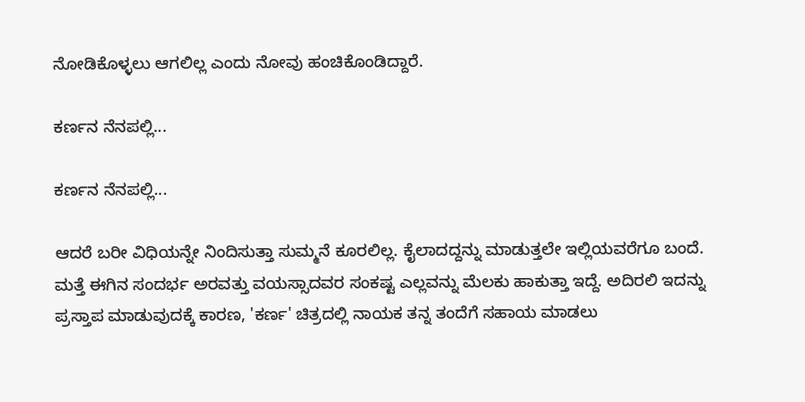ನೋಡಿಕೊಳ್ಳಲು ಆಗಲಿಲ್ಲ ಎಂದು ನೋವು ಹಂಚಿಕೊಂಡಿದ್ದಾರೆ.

ಕರ್ಣನ ನೆನಪಲ್ಲಿ...

ಕರ್ಣನ ನೆನಪಲ್ಲಿ...

ಆದರೆ ಬರೀ ವಿಧಿಯನ್ನೇ ನಿಂದಿಸುತ್ತಾ ಸುಮ್ಮನೆ ಕೂರಲಿಲ್ಲ. ಕೈಲಾದದ್ದನ್ನು ಮಾಡುತ್ತಲೇ ಇಲ್ಲಿಯವರೆಗೂ ಬಂದೆ. ಮತ್ತೆ ಈಗಿನ ಸಂದರ್ಭ ಅರವತ್ತು ವಯಸ್ಸಾದವರ ಸಂಕಷ್ಟ ಎಲ್ಲವನ್ನು ಮೆಲಕು ಹಾಕುತ್ತಾ ಇದ್ದೆ. ಅದಿರಲಿ ಇದನ್ನು ಪ್ರಸ್ತಾಪ ಮಾಡುವುದಕ್ಕೆ ಕಾರಣ, 'ಕರ್ಣ' ಚಿತ್ರದಲ್ಲಿ ನಾಯಕ ತನ್ನ ತಂದೆಗೆ ಸಹಾಯ ಮಾಡಲು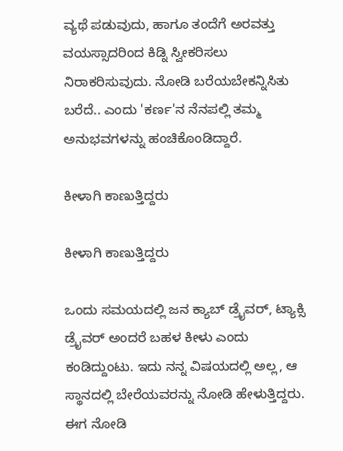ವ್ಯಥೆ ಪಡುವುದು, ಹಾಗೂ ತಂದೆಗೆ ಅರವತ್ತು ವಯಸ್ಸಾದರಿಂದ ಕಿಡ್ನಿ ಸ್ವೀಕರಿಸಲು ನಿರಾಕರಿಸುವುದು. ನೋಡಿ ಬರೆಯಬೇಕನ್ನಿಸಿತು ಬರೆದೆ.. ಎಂದು 'ಕರ್ಣ'ನ ನೆನಪಲ್ಲಿ ತಮ್ಮ ಅನುಭವಗಳನ್ನು ಹಂಚಿಕೊಂಡಿದ್ದಾರೆ.

ಕೀಳಾಗಿ ಕಾಣುತ್ತಿದ್ದರು

ಕೀಳಾಗಿ ಕಾಣುತ್ತಿದ್ದರು

ಒಂದು ಸಮಯದಲ್ಲಿ ಜನ ಕ್ಯಾಬ್ ಡ್ರೈವರ್, ಟ್ಯಾಕ್ಸಿ ಡ್ರೈವರ್ ಅಂದರೆ ಬಹಳ ಕೀಳು ಎಂದು ಕಂಡಿದ್ದುಂಟು. ಇದು ನನ್ನ ವಿಷಯದಲ್ಲಿ ಅಲ್ಲ, ಆ ಸ್ಥಾನದಲ್ಲಿ ಬೇರೆಯವರನ್ನು ನೋಡಿ ಹೇಳುತ್ತಿದ್ದರು. ಈಗ ನೋಡಿ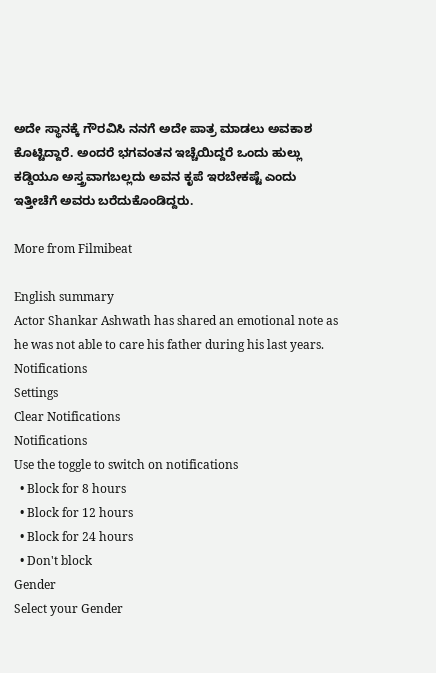ಅದೇ ಸ್ಥಾನಕ್ಕೆ ಗೌರವಿಸಿ ನನಗೆ ಅದೇ ಪಾತ್ರ ಮಾಡಲು ಅವಕಾಶ ಕೊಟ್ಟಿದ್ದಾರೆ. ಅಂದರೆ ಭಗವಂತನ ಇಚ್ಚೆಯಿದ್ದರೆ ಒಂದು ಹುಲ್ಲು ಕಡ್ಡಿಯೂ ಅಸ್ತ್ರವಾಗಬಲ್ಲದು ಅವನ ಕೃಪೆ ಇರಬೇಕಷ್ಟೆ ಎಂದು ಇತ್ತೀಚೆಗೆ ಅವರು ಬರೆದುಕೊಂಡಿದ್ದರು.

More from Filmibeat

English summary
Actor Shankar Ashwath has shared an emotional note as he was not able to care his father during his last years.
Notifications
Settings
Clear Notifications
Notifications
Use the toggle to switch on notifications
  • Block for 8 hours
  • Block for 12 hours
  • Block for 24 hours
  • Don't block
Gender
Select your Gender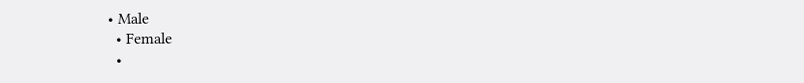• Male
  • Female
  •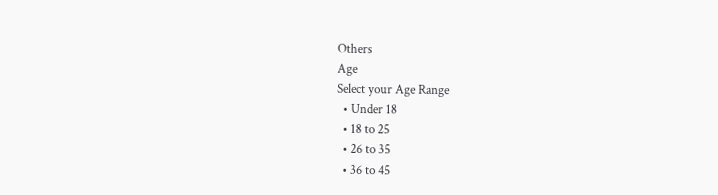Others
Age
Select your Age Range
  • Under 18
  • 18 to 25
  • 26 to 35
  • 36 to 45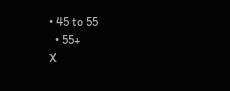• 45 to 55
  • 55+
X